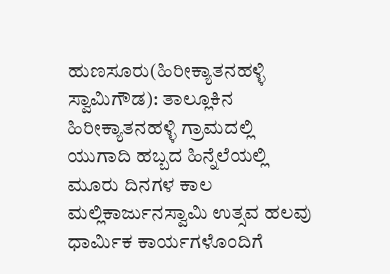ಹುಣಸೂರು(ಹಿರೀಕ್ಯಾತನಹಳ್ಳಿ ಸ್ವಾಮಿಗೌಡ): ತಾಲ್ಲೂಕಿನ ಹಿರೀಕ್ಯಾತನಹಳ್ಳಿ ಗ್ರಾಮದಲ್ಲಿ ಯುಗಾದಿ ಹಬ್ಬದ ಹಿನ್ನೆಲೆಯಲ್ಲಿ ಮೂರು ದಿನಗಳ ಕಾಲ ಮಲ್ಲಿಕಾರ್ಜುನಸ್ವಾಮಿ ಉತ್ಸವ ಹಲವು ಧಾರ್ಮಿಕ ಕಾರ್ಯಗಳೊಂದಿಗೆ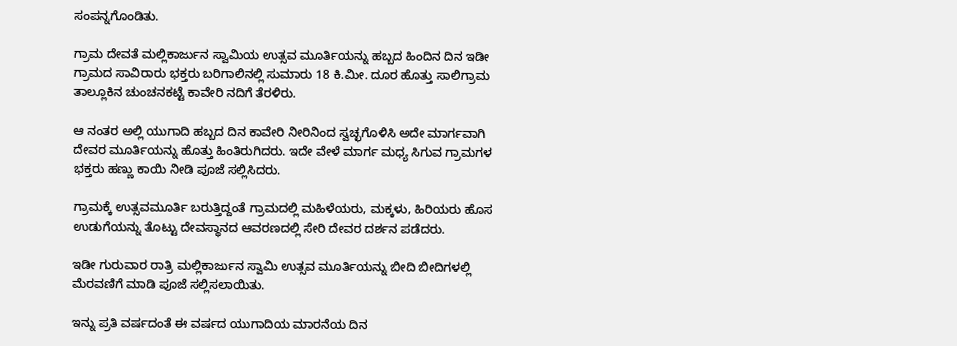ಸಂಪನ್ನಗೊಂಡಿತು.

ಗ್ರಾಮ ದೇವತೆ ಮಲ್ಲಿಕಾರ್ಜುನ ಸ್ವಾಮಿಯ ಉತ್ಸವ ಮೂರ್ತಿಯನ್ನು ಹಬ್ಬದ ಹಿಂದಿನ ದಿನ ಇಡೀ ಗ್ರಾಮದ ಸಾವಿರಾರು ಭಕ್ತರು ಬರಿಗಾಲಿನಲ್ಲಿ ಸುಮಾರು 18 ಕಿ.ಮೀ. ದೂರ ಹೊತ್ತು ಸಾಲಿಗ್ರಾಮ ತಾಲ್ಲೂಕಿನ ಚುಂಚನಕಟ್ಟೆ ಕಾವೇರಿ ನದಿಗೆ ತೆರಳಿರು.

ಆ ನಂತರ ಅಲ್ಲಿ ಯುಗಾದಿ ಹಬ್ಬದ ದಿನ ಕಾವೇರಿ ನೀರಿನಿಂದ ಸ್ವಚ್ಛಗೊಳಿಸಿ ಅದೇ ಮಾರ್ಗವಾಗಿ ದೇವರ ಮೂರ್ತಿಯನ್ನು ಹೊತ್ತು ಹಿಂತಿರುಗಿದರು. ಇದೇ ವೇಳೆ ಮಾರ್ಗ ಮಧ್ಯ ಸಿಗುವ ಗ್ರಾಮಗಳ ಭಕ್ತರು ಹಣ್ಣು ಕಾಯಿ ನೀಡಿ ಪೂಜೆ ಸಲ್ಲಿಸಿದರು.

ಗ್ರಾಮಕ್ಕೆ ಉತ್ಸವಮೂರ್ತಿ ಬರುತ್ತಿದ್ದಂತೆ ಗ್ರಾಮದಲ್ಲಿ ಮಹಿಳೆಯರು, ಮಕ್ಕಳು, ಹಿರಿಯರು ಹೊಸ ಉಡುಗೆಯನ್ನು ತೊಟ್ಟು ದೇವಸ್ಥಾನದ ಆವರಣದಲ್ಲಿ ಸೇರಿ ದೇವರ ದರ್ಶನ ಪಡೆದರು.

ಇಡೀ ಗುರುವಾರ ರಾತ್ರಿ ಮಲ್ಲಿಕಾರ್ಜುನ ಸ್ವಾಮಿ ಉತ್ಸವ ಮೂರ್ತಿಯನ್ನು ಬೀದಿ ಬೀದಿಗಳಲ್ಲಿ ಮೆರವಣಿಗೆ ಮಾಡಿ ಪೂಜೆ ಸಲ್ಲಿಸಲಾಯಿತು.

ಇನ್ನು ಪ್ರತಿ ವರ್ಷದಂತೆ ಈ ವರ್ಷದ ಯುಗಾದಿಯ ಮಾರನೆಯ ದಿನ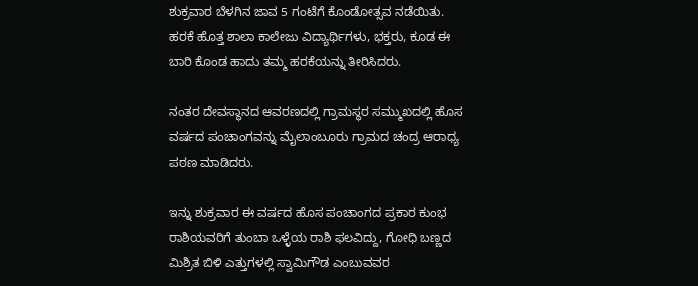ಶುಕ್ರವಾರ ಬೆಳಗಿನ ಜಾವ 5 ಗಂಟೆಗೆ ಕೊಂಡೋತ್ಸವ ನಡೆಯಿತು. ಹರಕೆ ಹೊತ್ತ ಶಾಲಾ ಕಾಲೇಜು ವಿದ್ಯಾರ್ಥಿಗಳು, ಭಕ್ತರು, ಕೂಡ ಈ ಬಾರಿ ಕೊಂಡ ಹಾದು ತಮ್ಮ ಹರಕೆಯನ್ನು ತೀರಿಸಿದರು.

ನಂತರ ದೇವಸ್ಥಾನದ ಆವರಣದಲ್ಲಿ ಗ್ರಾಮಸ್ಥರ ಸಮ್ಮುಖದಲ್ಲಿ ಹೊಸ ವರ್ಷದ ಪಂಚಾಂಗವನ್ನು ಮೈಲಾಂಬೂರು ಗ್ರಾಮದ ಚಂದ್ರ ಆರಾಧ್ಯ ಪಠಣ ಮಾಡಿದರು.

ಇನ್ನು ಶುಕ್ರವಾರ ಈ ವರ್ಷದ ಹೊಸ ಪಂಚಾಂಗದ ಪ್ರಕಾರ ಕುಂಭ ರಾಶಿಯವರಿಗೆ ತುಂಬಾ ಒಳ್ಳೆಯ ರಾಶಿ ಫಲವಿದ್ದು, ಗೋಧಿ ಬಣ್ಣದ ಮಿಶ್ರಿತ ಬಿಳಿ ಎತ್ತುಗಳಲ್ಲಿ ಸ್ವಾಮಿಗೌಡ ಎಂಬುವವರ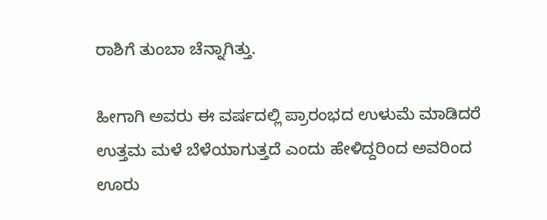ರಾಶಿಗೆ ತುಂಬಾ ಚೆನ್ನಾಗಿತ್ತು.

ಹೀಗಾಗಿ ಅವರು ಈ ವರ್ಷದಲ್ಲಿ ಪ್ರಾರಂಭದ ಉಳುಮೆ ಮಾಡಿದರೆ ಉತ್ತಮ ಮಳೆ ಬೆಳೆಯಾಗುತ್ತದೆ ಎಂದು ಹೇಳಿದ್ದರಿಂದ ಅವರಿಂದ ಊರು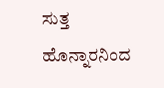ಸುತ್ತ ಹೊನ್ನಾರನಿಂದ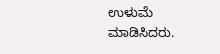ಉಳುಮೆ ಮಾಡಿಸಿದರು.